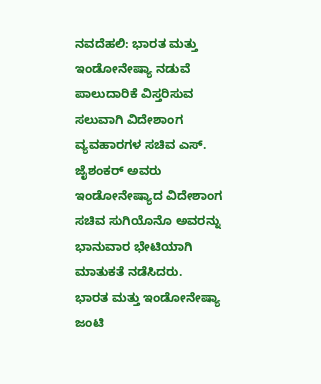ನವದೆಹಲಿ: ಭಾರತ ಮತ್ತು ಇಂಡೋನೇಷ್ಯಾ ನಡುವೆ ಪಾಲುದಾರಿಕೆ ವಿಸ್ತರಿಸುವ ಸಲುವಾಗಿ ವಿದೇಶಾಂಗ ವ್ಯವಹಾರಗಳ ಸಚಿವ ಎಸ್. ಜೈಶಂಕರ್ ಅವರು ಇಂಡೋನೇಷ್ಯಾದ ವಿದೇಶಾಂಗ ಸಚಿವ ಸುಗಿಯೊನೊ ಅವರನ್ನು ಭಾನುವಾರ ಭೇಟಿಯಾಗಿ ಮಾತುಕತೆ ನಡೆಸಿದರು.
ಭಾರತ ಮತ್ತು ಇಂಡೋನೇಷ್ಯಾ ಜಂಟಿ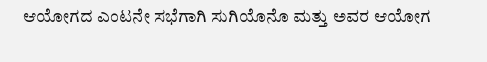ಆಯೋಗದ ಎಂಟನೇ ಸಭೆಗಾಗಿ ಸುಗಿಯೊನೊ ಮತ್ತು ಅವರ ಆಯೋಗ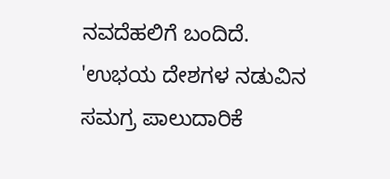ನವದೆಹಲಿಗೆ ಬಂದಿದೆ.
'ಉಭಯ ದೇಶಗಳ ನಡುವಿನ ಸಮಗ್ರ ಪಾಲುದಾರಿಕೆ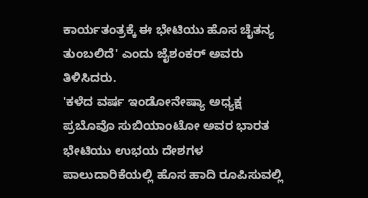ಕಾರ್ಯತಂತ್ರಕ್ಕೆ ಈ ಭೇಟಿಯು ಹೊಸ ಚೈತನ್ಯ ತುಂಬಲಿದೆ' ಎಂದು ಜೈಶಂಕರ್ ಅವರು ತಿಳಿಸಿದರು.
'ಕಳೆದ ವರ್ಷ ಇಂಡೋನೇಷ್ಯಾ ಅಧ್ಯಕ್ಷ ಪ್ರಬೊವೊ ಸುಬಿಯಾಂಟೋ ಅವರ ಭಾರತ ಭೇಟಿಯು ಉಭಯ ದೇಶಗಳ ಪಾಲುದಾರಿಕೆಯಲ್ಲಿ ಹೊಸ ಹಾದಿ ರೂಪಿಸುವಲ್ಲಿ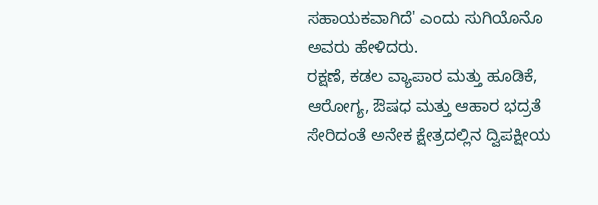ಸಹಾಯಕವಾಗಿದೆ' ಎಂದು ಸುಗಿಯೊನೊ ಅವರು ಹೇಳಿದರು.
ರಕ್ಷಣೆ, ಕಡಲ ವ್ಯಾಪಾರ ಮತ್ತು ಹೂಡಿಕೆ, ಆರೋಗ್ಯ, ಔಷಧ ಮತ್ತು ಆಹಾರ ಭದ್ರತೆ ಸೇರಿದಂತೆ ಅನೇಕ ಕ್ಷೇತ್ರದಲ್ಲಿನ ದ್ವಿಪಕ್ಷೀಯ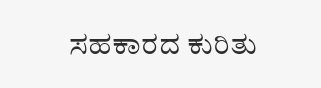ಸಹಕಾರದ ಕುರಿತು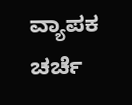ವ್ಯಾಪಕ ಚರ್ಚೆ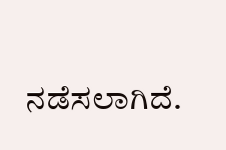ನಡೆಸಲಾಗಿದೆ.